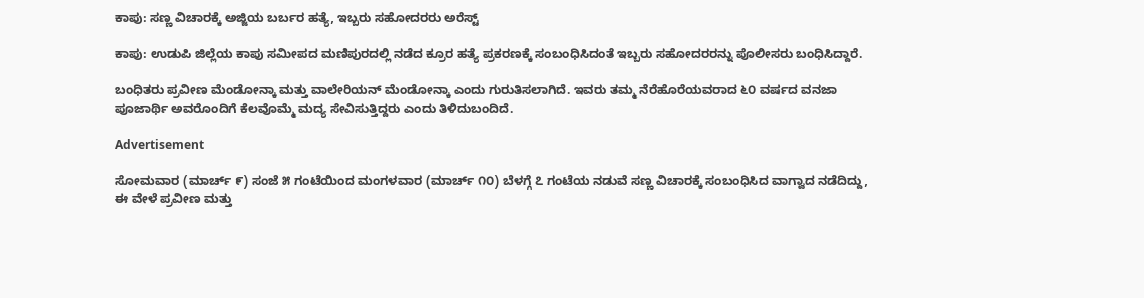ಕಾಪು: ಸಣ್ಣ ವಿಚಾರಕ್ಕೆ ಅಜ್ಜಿಯ ಬರ್ಬರ ಹತ್ಯೆ, ಇಬ್ಬರು ಸಹೋದರರು ಅರೆಸ್ಟ್

ಕಾಪು: ಉಡುಪಿ ಜಿಲ್ಲೆಯ ಕಾಪು ಸಮೀಪದ ಮಣಿಪುರದಲ್ಲಿ ನಡೆದ ಕ್ರೂರ ಹತ್ಯೆ ಪ್ರಕರಣಕ್ಕೆ ಸಂಬಂಧಿಸಿದಂತೆ ಇಬ್ಬರು ಸಹೋದರರನ್ನು ಪೊಲೀಸರು ಬಂಧಿಸಿದ್ದಾರೆ.

ಬಂಧಿತರು ಪ್ರವೀಣ ಮೆಂಡೋನ್ಕಾ ಮತ್ತು ವಾಲೇರಿಯನ್ ಮೆಂಡೋನ್ಕಾ ಎಂದು ಗುರುತಿಸಲಾಗಿದೆ. ಇವರು ತಮ್ಮ ನೆರೆಹೊರೆಯವರಾದ ೬೦ ವರ್ಷದ ವನಜಾ ಪೂಜಾರ್ಥಿ ಅವರೊಂದಿಗೆ ಕೆಲವೊಮ್ಮೆ ಮದ್ಯ ಸೇವಿಸುತ್ತಿದ್ದರು ಎಂದು ತಿಳಿದುಬಂದಿದೆ.

Advertisement

ಸೋಮವಾರ (ಮಾರ್ಚ್ ೯) ಸಂಜೆ ೫ ಗಂಟೆಯಿಂದ ಮಂಗಳವಾರ (ಮಾರ್ಚ್ ೧೦) ಬೆಳಗ್ಗೆ ೭ ಗಂಟೆಯ ನಡುವೆ ಸಣ್ಣ ವಿಚಾರಕ್ಕೆ ಸಂಬಂಧಿಸಿದ ವಾಗ್ವಾದ ನಡೆದಿದ್ದು, ಈ ವೇಳೆ ಪ್ರವೀಣ ಮತ್ತು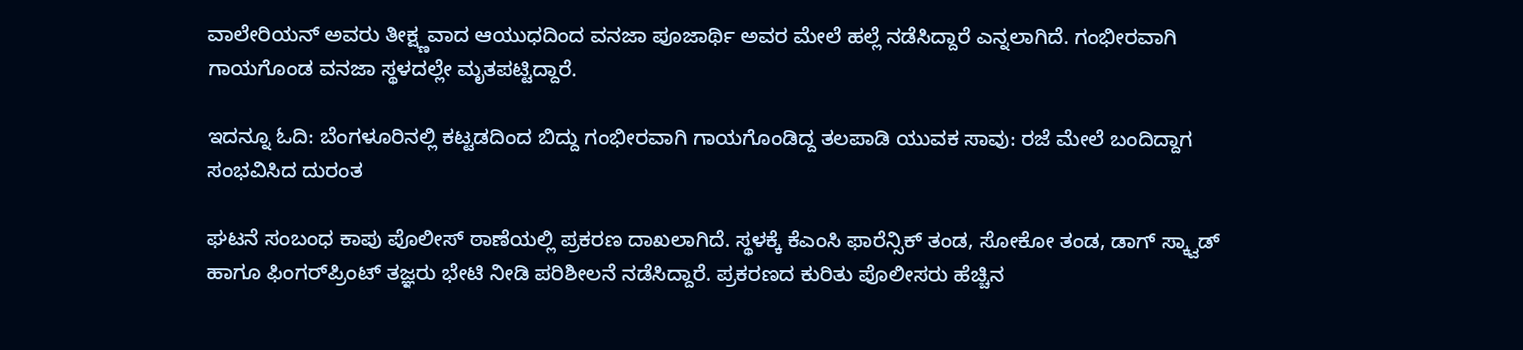ವಾಲೇರಿಯನ್ ಅವರು ತೀಕ್ಷ್ಣವಾದ ಆಯುಧದಿಂದ ವನಜಾ ಪೂಜಾರ್ಥಿ ಅವರ ಮೇಲೆ ಹಲ್ಲೆ ನಡೆಸಿದ್ದಾರೆ ಎನ್ನಲಾಗಿದೆ. ಗಂಭೀರವಾಗಿ ಗಾಯಗೊಂಡ ವನಜಾ ಸ್ಥಳದಲ್ಲೇ ಮೃತಪಟ್ಟಿದ್ದಾರೆ.

ಇದನ್ನೂ ಓದಿ: ಬೆಂಗಳೂರಿನಲ್ಲಿ ಕಟ್ಟಡದಿಂದ ಬಿದ್ದು ಗಂಭೀರವಾಗಿ ಗಾಯಗೊಂಡಿದ್ದ ತಲಪಾಡಿ ಯುವಕ ಸಾವು: ರಜೆ ಮೇಲೆ ಬಂದಿದ್ದಾಗ ಸಂಭವಿಸಿದ ದುರಂತ

ಘಟನೆ ಸಂಬಂಧ ಕಾಪು ಪೊಲೀಸ್ ಠಾಣೆಯಲ್ಲಿ ಪ್ರಕರಣ ದಾಖಲಾಗಿದೆ. ಸ್ಥಳಕ್ಕೆ ಕೆಎಂಸಿ ಫಾರೆನ್ಸಿಕ್ ತಂಡ, ಸೋಕೋ ತಂಡ, ಡಾಗ್ ಸ್ಕ್ವಾಡ್ ಹಾಗೂ ಫಿಂಗರ್‌ಪ್ರಿಂಟ್ ತಜ್ಞರು ಭೇಟಿ ನೀಡಿ ಪರಿಶೀಲನೆ ನಡೆಸಿದ್ದಾರೆ. ಪ್ರಕರಣದ ಕುರಿತು ಪೊಲೀಸರು ಹೆಚ್ಚಿನ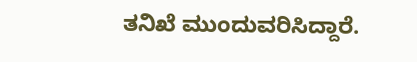ತನಿಖೆ ಮುಂದುವರಿಸಿದ್ದಾರೆ.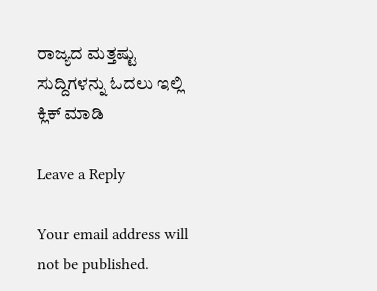ರಾಜ್ಯದ ಮತ್ತಷ್ಟು ಸುದ್ದಿಗಳನ್ನು ಓದಲು ಇಲ್ಲಿ ಕ್ಲಿಕ್‌ ಮಾಡಿ

Leave a Reply

Your email address will not be published.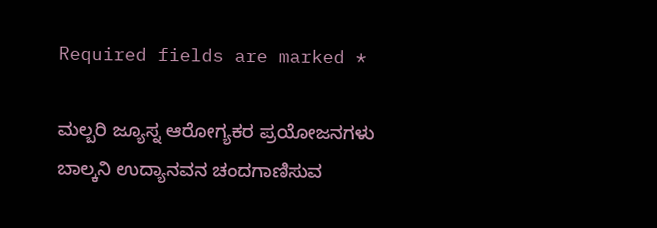Required fields are marked *

ಮಲ್ಬರಿ ಜ್ಯೂಸ್ನ ಆರೋಗ್ಯಕರ ಪ್ರಯೋಜನಗಳು ಬಾಲ್ಕನಿ ಉದ್ಯಾನವನ ಚಂದಗಾಣಿಸುವ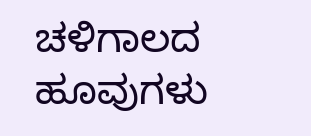ಚಳಿಗಾಲದ ಹೂವುಗಳು